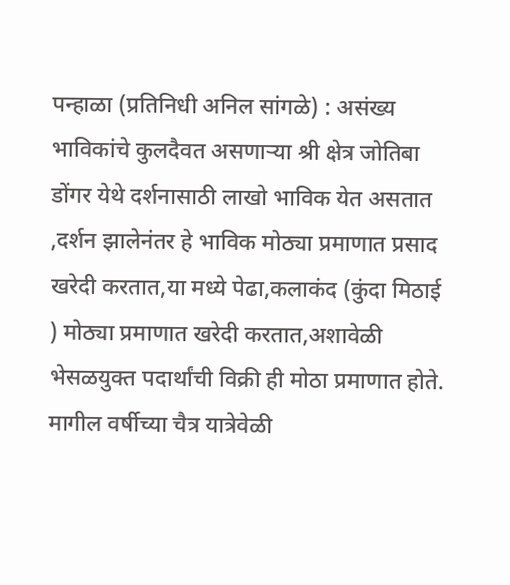पन्हाळा (प्रतिनिधी अनिल सांगळे) : असंख्य भाविकांचे कुलदैवत असणाऱ्या श्री क्षेत्र जोतिबा डोंगर येथे दर्शनासाठी लाखो भाविक येत असतात ,दर्शन झालेनंतर हे भाविक मोठ्या प्रमाणात प्रसाद खरेदी करतात,या मध्ये पेढा,कलाकंद (कुंदा मिठाई ) मोठ्या प्रमाणात खरेदी करतात,अशावेळी भेसळयुक्त पदार्थांची विक्री ही मोठा प्रमाणात होते.
मागील वर्षीच्या चैत्र यात्रेवेळी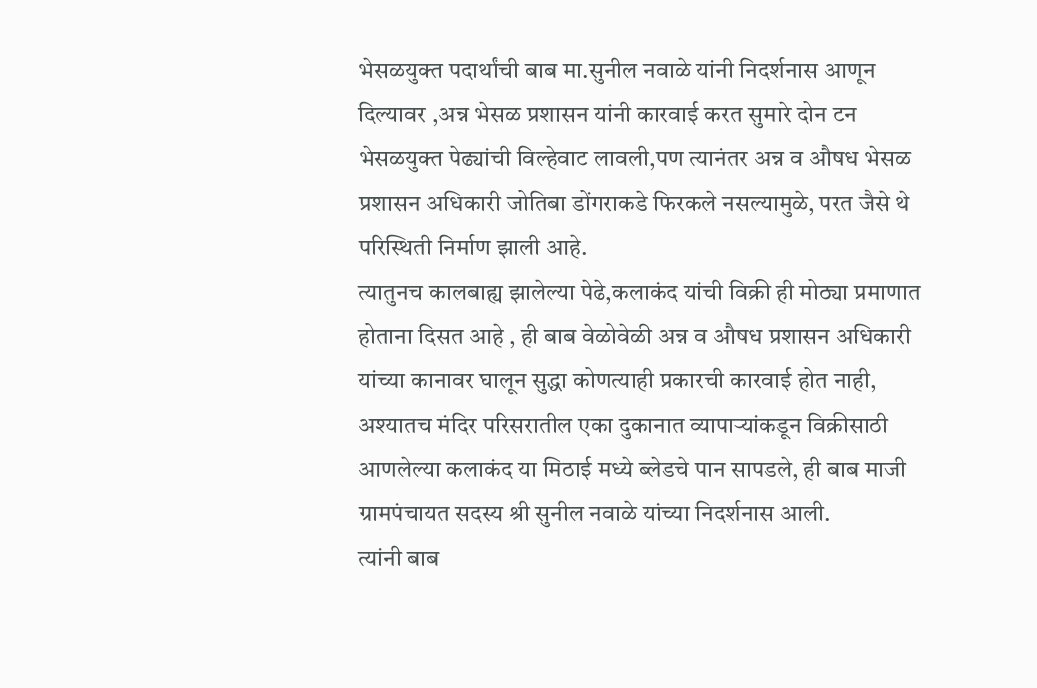भेसळयुक्त पदार्थांची बाब मा.सुनील नवाळे यांनी निदर्शनास आणून दिल्यावर ,अन्न भेसळ प्रशासन यांनी कारवाई करत सुमारे दोन टन भेसळयुक्त पेढ्यांची विल्हेवाट लावली,पण त्यानंतर अन्न व औषध भेसळ प्रशासन अधिकारी जोतिबा डोंगराकडे फिरकले नसल्यामुळे, परत जैसे थे परिस्थिती निर्माण झाली आहे.
त्यातुनच कालबाह्य झालेल्या पेढे,कलाकंद यांची विक्री ही मोठ्या प्रमाणात होताना दिसत आहे , ही बाब वेळोवेळी अन्न व औषध प्रशासन अधिकारी यांच्या कानावर घालून सुद्धा कोणत्याही प्रकारची कारवाई होत नाही, अश्यातच मंदिर परिसरातील एका दुकानात व्यापाऱ्यांकडून विक्रीसाठी आणलेल्या कलाकंद या मिठाई मध्ये ब्लेडचे पान सापडले, ही बाब माजी ग्रामपंचायत सदस्य श्री सुनील नवाळे यांच्या निदर्शनास आली.
त्यांनी बाब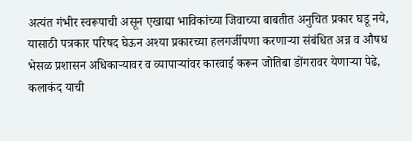अत्यंत गंभीर स्वरूपाची असून एखाद्या भाविकांच्या जिवाच्या बाबतीत अनुचित प्रकार घडू नये, यासाठी पत्रकार परिषद घेऊन अश्या प्रकारच्या हलगर्जीपणा करणाऱ्या संबंधित अन्न व औषध भेसळ प्रशासन अधिकाऱ्यावर व व्यापाऱ्यांवर कारवाई करून जोतिबा डोंगरावर येणाऱ्या पेढे, कलाकंद याची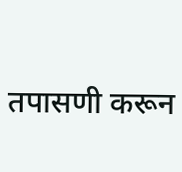तपासणी करून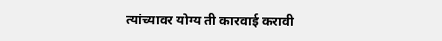त्यांच्यावर योग्य ती कारवाई करावी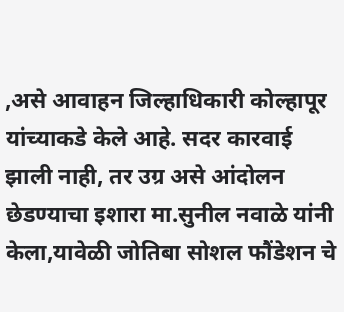,असे आवाहन जिल्हाधिकारी कोल्हापूर यांच्याकडे केले आहे. सदर कारवाई झाली नाही, तर उग्र असे आंदोलन छेडण्याचा इशारा मा.सुनील नवाळे यांनी केला,यावेळी जोतिबा सोशल फौंडेशन चे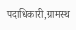पदाधिकारी,ग्रामस्थ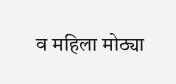व महिला मोठ्या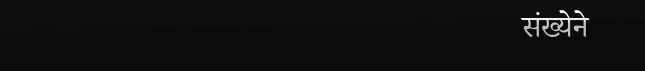संख्येने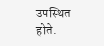उपस्थित होते.